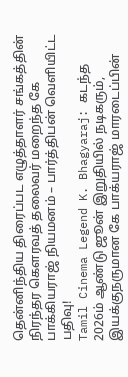தென்னிந்திய திரைப்பட எழுத்தாளர் சங்கத்தின் நிரந்தர கௌரவத் தலைவர் மறைந்த கே பாக்கியராஜ் நியமனம் – பார்த்திபன் வெளியிட்ட பதிவு!
Tamil Cinema Legend K. Bhagyaraj: கடந்த 2026ம் ஆண்டு ஜூன் இறுதியில் நடிகரும், இயக்குநருமான கே பாக்யராஜ் மாரடைப்பின்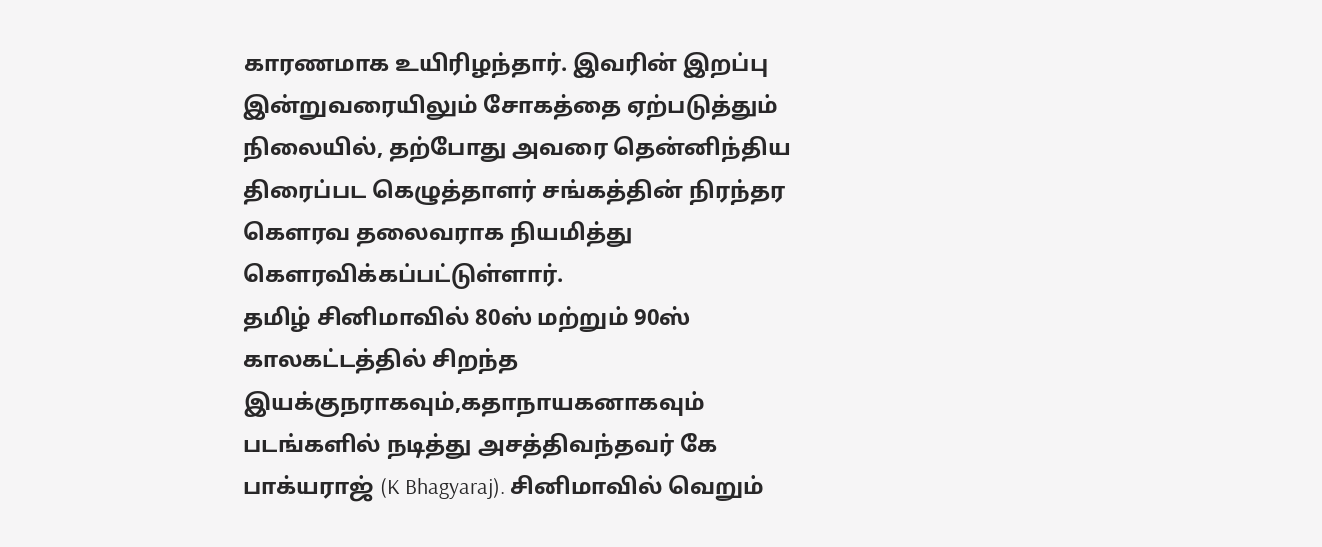காரணமாக உயிரிழந்தார். இவரின் இறப்பு இன்றுவரையிலும் சோகத்தை ஏற்படுத்தும் நிலையில், தற்போது அவரை தென்னிந்திய திரைப்பட கெழுத்தாளர் சங்கத்தின் நிரந்தர கௌரவ தலைவராக நியமித்து கௌரவிக்கப்பட்டுள்ளார்.
தமிழ் சினிமாவில் 80ஸ் மற்றும் 90ஸ் காலகட்டத்தில் சிறந்த இயக்குநராகவும்,கதாநாயகனாகவும் படங்களில் நடித்து அசத்திவந்தவர் கே பாக்யராஜ் (K Bhagyaraj). சினிமாவில் வெறும்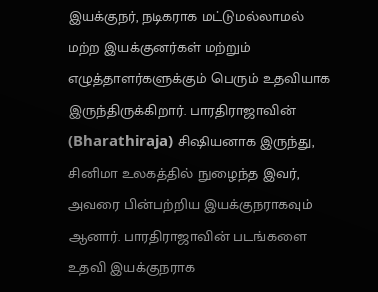இயக்குநர், நடிகராக மட்டுமல்லாமல் மற்ற இயக்குனர்கள் மற்றும் எழுத்தாளர்களுக்கும் பெரும் உதவியாக இருந்திருக்கிறார். பாரதிராஜாவின் (Bharathiraja) சிஷியனாக இருந்து, சினிமா உலகத்தில் நுழைந்த இவர், அவரை பின்பற்றிய இயக்குநராகவும் ஆனார். பாரதிராஜாவின் படங்களை உதவி இயக்குநராக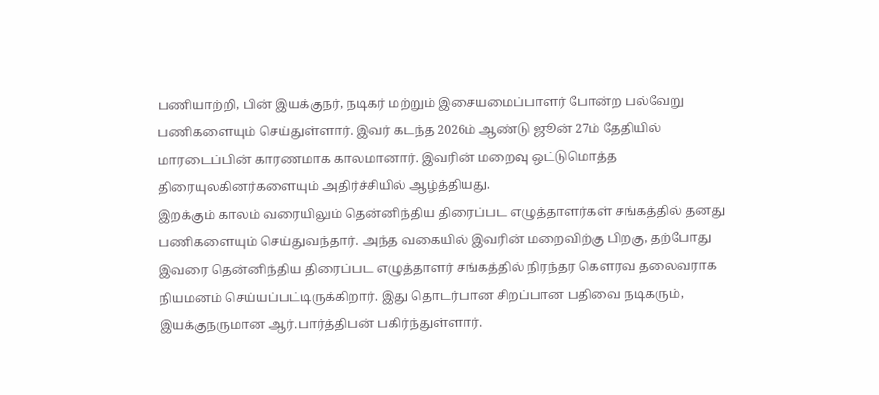பணியாற்றி, பின் இயக்குநர், நடிகர் மற்றும் இசையமைப்பாளர் போன்ற பல்வேறு பணிகளையும் செய்துள்ளார். இவர் கடந்த 2026ம் ஆண்டு ஜூன் 27ம் தேதியில் மாரடைப்பின் காரணமாக காலமானார். இவரின் மறைவு ஒட்டுமொத்த திரையுலகினர்களையும் அதிர்ச்சியில் ஆழ்த்தியது.
இறக்கும் காலம் வரையிலும் தென்னிந்திய திரைப்பட எழுத்தாளர்கள் சங்கத்தில் தனது பணிகளையும் செய்துவந்தார். அந்த வகையில் இவரின் மறைவிற்கு பிறகு, தற்போது இவரை தென்னிந்திய திரைப்பட எழுத்தாளர் சங்கத்தில் நிரந்தர கௌரவ தலைவராக நியமனம் செய்யப்பட்டிருக்கிறார். இது தொடர்பான சிறப்பான பதிவை நடிகரும், இயக்குநருமான ஆர்.பார்த்திபன் பகிர்ந்துள்ளார்.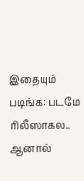இதையும் படிங்க: படமே ரிலீஸாகல.. ஆனால்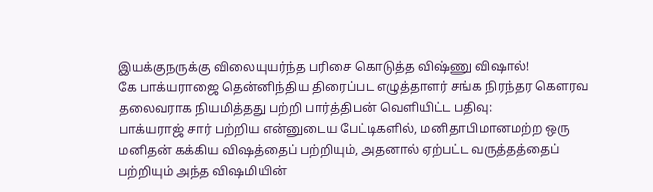இயக்குநருக்கு விலையுயர்ந்த பரிசை கொடுத்த விஷ்ணு விஷால்!
கே பாக்யராஜை தென்னிந்திய திரைப்பட எழுத்தாளர் சங்க நிரந்தர கௌரவ தலைவராக நியமித்தது பற்றி பார்த்திபன் வெளியிட்ட பதிவு:
பாக்யராஜ் சார் பற்றிய என்னுடைய பேட்டிகளில், மனிதாபிமானமற்ற ஒரு மனிதன் கக்கிய விஷத்தைப் பற்றியும், அதனால் ஏற்பட்ட வருத்தத்தைப் பற்றியும் அந்த விஷமியின்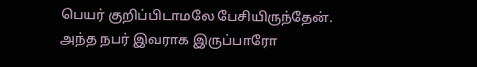பெயர் குறிப்பிடாமலே பேசியிருந்தேன்.
அந்த நபர் இவராக இருப்பாரோ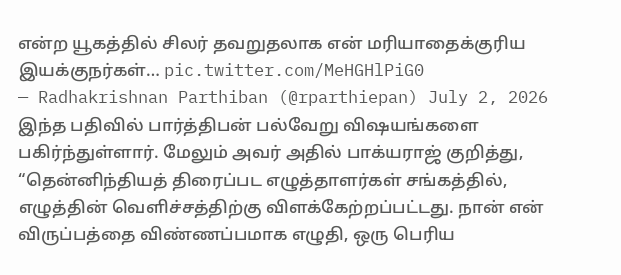என்ற யூகத்தில் சிலர் தவறுதலாக என் மரியாதைக்குரிய இயக்குநர்கள்… pic.twitter.com/MeHGHlPiG0
— Radhakrishnan Parthiban (@rparthiepan) July 2, 2026
இந்த பதிவில் பார்த்திபன் பல்வேறு விஷயங்களை பகிர்ந்துள்ளார். மேலும் அவர் அதில் பாக்யராஜ் குறித்து, “தென்னிந்தியத் திரைப்பட எழுத்தாளர்கள் சங்கத்தில், எழுத்தின் வெளிச்சத்திற்கு விளக்கேற்றப்பட்டது. நான் என் விருப்பத்தை விண்ணப்பமாக எழுதி, ஒரு பெரிய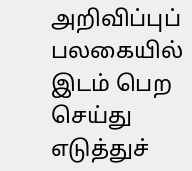அறிவிப்புப் பலகையில் இடம் பெற செய்து எடுத்துச்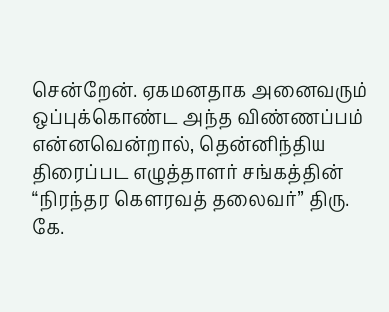சென்றேன். ஏகமனதாக அனைவரும் ஒப்புக்கொண்ட அந்த விண்ணப்பம் என்னவென்றால், தென்னிந்திய திரைப்பட எழுத்தாளர் சங்கத்தின் “நிரந்தர கௌரவத் தலைவர்” திரு. கே.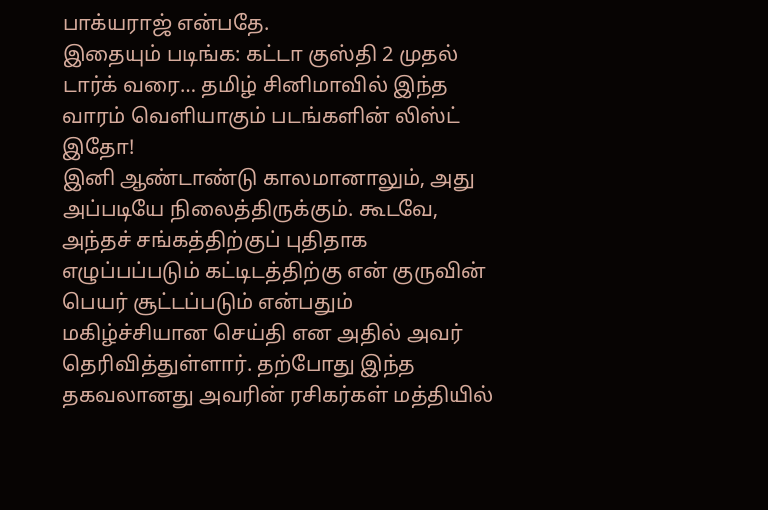பாக்யராஜ் என்பதே.
இதையும் படிங்க: கட்டா குஸ்தி 2 முதல் டார்க் வரை… தமிழ் சினிமாவில் இந்த வாரம் வெளியாகும் படங்களின் லிஸ்ட் இதோ!
இனி ஆண்டாண்டு காலமானாலும், அது அப்படியே நிலைத்திருக்கும். கூடவே, அந்தச் சங்கத்திற்குப் புதிதாக எழுப்பப்படும் கட்டிடத்திற்கு என் குருவின் பெயர் சூட்டப்படும் என்பதும் மகிழ்ச்சியான செய்தி என அதில் அவர் தெரிவித்துள்ளார். தற்போது இந்த தகவலானது அவரின் ரசிகர்கள் மத்தியில்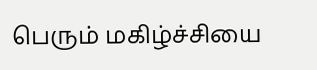பெரும் மகிழ்ச்சியை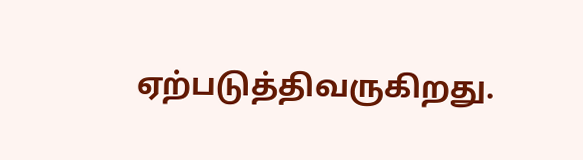ஏற்படுத்திவருகிறது.